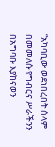“አካባቢው ወደነበረበት ሰላም በመመለሱ የግብርና ሥራችንን በአግባቡ እያከናወን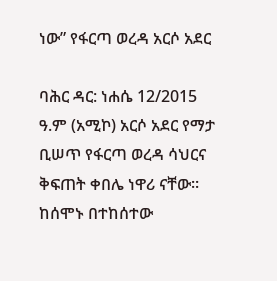ነው” የፋርጣ ወረዳ አርሶ አደር

ባሕር ዳር: ነሐሴ 12/2015 ዓ.ም (አሚኮ) አርሶ አደር የማታ ቢሠጥ የፋርጣ ወረዳ ሳህርና ቅፍጠት ቀበሌ ነዋሪ ናቸው፡፡ ከሰሞኑ በተከሰተው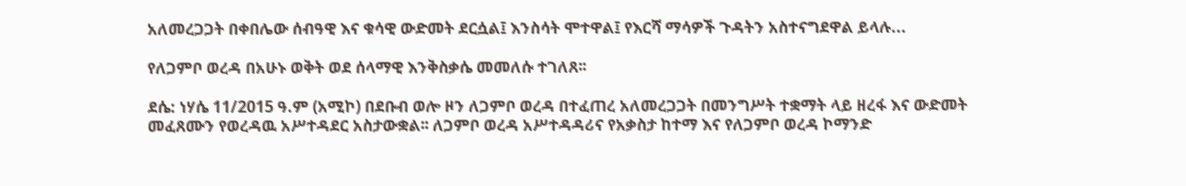አለመረጋጋት በቀበሌው ሰብዓዊ እና ቁሳዊ ውድመት ደርሷል፤ እንስሳት ሞተዋል፤ የእርሻ ማሳዎች ጉዳትን አስተናግደዋል ይላሉ...

የለጋምቦ ወረዳ በአሁኑ ወቅት ወደ ሰላማዊ እንቅስቃሴ መመለሱ ተገለጸ፡፡

ደሴ: ነሃሴ 11/2015 ዓ.ም (አሚኮ) በደቡብ ወሎ ዞን ለጋምቦ ወረዳ በተፈጠረ አለመረጋጋት በመንግሥት ተቋማት ላይ ዘረፋ እና ውድመት መፈጸሙን የወረዳዉ አሥተዳደር አስታውቋል፡፡ ለጋምቦ ወረዳ አሥተዳዳሪና የአቃስታ ከተማ እና የለጋምቦ ወረዳ ኮማንድ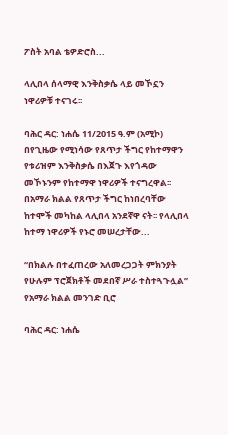ፖስት አባል ቴዎድሮስ...

ላሊበላ ሰላማዊ እንቅስቃሴ ላይ መኾኗን ነዋሪዎቹ ተናገሩ፡፡

ባሕር ዳር: ነሐሴ 11/2015 ዓ.ም (አሚኮ) በየጊዜው የሚነሳው የጸጥታ ችግር የከተማዋን የቱሪዝም እንቅስቃሴ በእጀጉ እየጎዳው መኾኑንም የከተማዋ ነዋሪዎች ተናግረዋል፡፡ በአማራ ክልል የጸጥታ ችግር ከነበረባቸው ከተሞች መካከል ላሊበላ አንደኛዋ ናት፡፡ የላሊበላ ከተማ ነዋሪዎች የኑሮ መሠረታቸው...

“በክልሉ በተፈጠረው አለመረጋጋት ምክንያት የሁሉም ፕሮጀክቶች መደበኛ ሥራ ተስተጓጉሏል” የአማራ ክልል መንገድ ቢሮ

ባሕር ዳር: ነሐሴ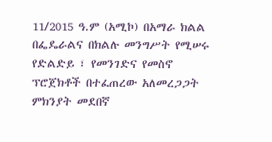11/2015 ዓ.ም (አሚኮ) በአማራ ክልል በፌዴራልና በክልሉ መንግሥት የሚሠሩ የድልድይ ፣ የመንገድና የመስኖ ፕሮጀክቶች በተፈጠረው አለመረጋጋት ምክንያት መደበኛ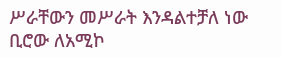ሥራቸውን መሥራት እንዳልተቻለ ነው ቢሮው ለአሚኮ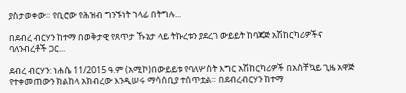ያስታወቀው። የቢሮው የሕዝብ ግንኙነት ኀላፊ በትግሉ...

በደብረ ብርሃን ከተማ በወቅታዊ የጸጥታ ኹኔታ ላይ ትኩረቱን ያደረገ ውይይት ከባጃጅ አሽከርካሪዎችና ባለንብረቶች ጋር...

ደብረ ብርሃን: ነሐሴ 11/2015 ዓ.ም (አሚኮ)በውይይቱ የባለሦስት እግር አሽከርካሪዎች በአስቸኳይ ጊዜ አዋጅ የተቀመጠውን ክልከላ አክብረው እንዲሠሩ ማሳሰቢያ ተሰጥቷል። በደብረብርሃን ከተማ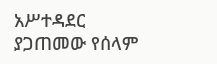አሥተዳደር ያጋጠመው የሰላም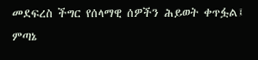መደፍረስ ችግር የሰላማዊ ሰዎችን ሕይወት ቀጥፏል፤ ምጣኔ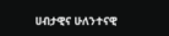ሀብታዊና ሁለንተናዊ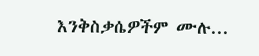እንቅስቃሴዎችም ሙሉ...